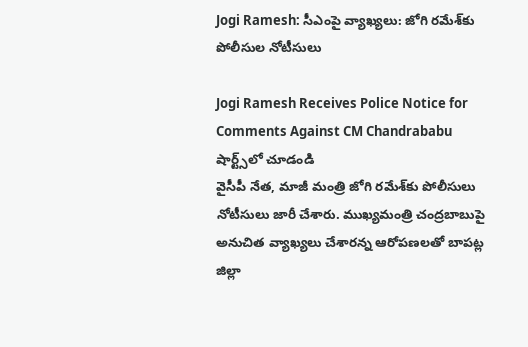Jogi Ramesh: సీఎంపై వ్యాఖ్యలు: జోగి రమేశ్‌కు పోలీసుల నోటీసులు

Jogi Ramesh Receives Police Notice for Comments Against CM Chandrababu
షార్ట్స్‌లో చూడండి
వైసీపీ నేత, మాజీ మంత్రి జోగి రమేశ్‌కు పోలీసులు నోటీసులు జారీ చేశారు. ముఖ్యమంత్రి చంద్రబాబుపై అనుచిత వ్యాఖ్యలు చేశారన్న ఆరోపణలతో బాపట్ల జిల్లా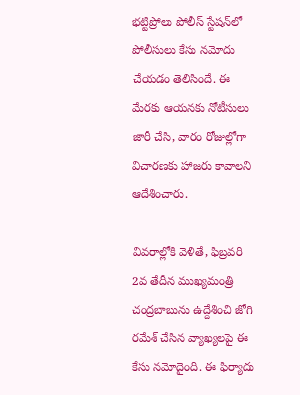భట్టిప్రోలు పోలీస్ స్టేషన్‌లో పోలీసులు కేసు నమోదు చేయడం తెలిసిందే. ఈ మేరకు ఆయనకు నోటీసులు జారీ చేసి, వారం రోజుల్లోగా విచారణకు హాజరు కావాలని ఆదేశించారు.

వివరాల్లోకి వెళితే, ఫిబ్రవరి 2వ తేదీన ముఖ్యమంత్రి చంద్రబాబును ఉద్దేశించి జోగి రమేశ్ చేసిన వ్యాఖ్యలపై ఈ కేసు నమోదైంది. ఈ ఫిర్యాదు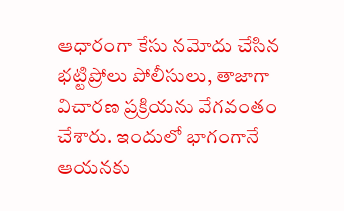ఆధారంగా కేసు నమోదు చేసిన భట్టిప్రోలు పోలీసులు, తాజాగా విచారణ ప్రక్రియను వేగవంతం చేశారు. ఇందులో భాగంగానే ఆయనకు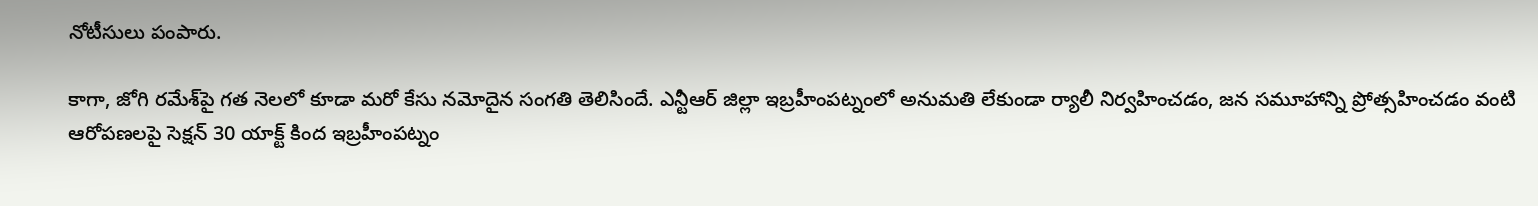నోటీసులు పంపారు.

కాగా, జోగి రమేశ్‌పై గత నెలలో కూడా మరో కేసు నమోదైన సంగతి తెలిసిందే. ఎన్టీఆర్ జిల్లా ఇబ్రహీంపట్నంలో అనుమతి లేకుండా ర్యాలీ నిర్వహించడం, జన సమూహాన్ని ప్రోత్సహించడం వంటి ఆరోపణలపై సెక్షన్ 30 యాక్ట్ కింద ఇబ్రహీంపట్నం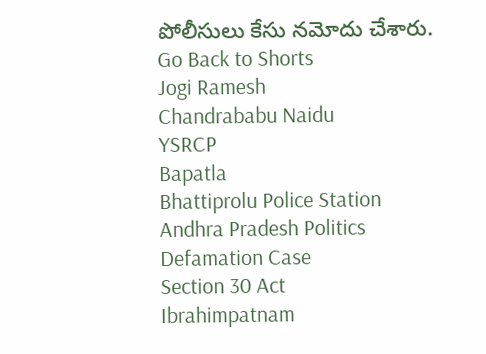పోలీసులు కేసు నమోదు చేశారు.
Go Back to Shorts
Jogi Ramesh
Chandrababu Naidu
YSRCP
Bapatla
Bhattiprolu Police Station
Andhra Pradesh Politics
Defamation Case
Section 30 Act
Ibrahimpatnam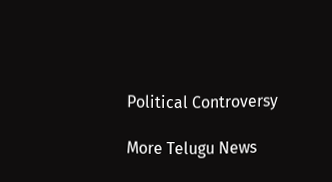Political Controversy

More Telugu News